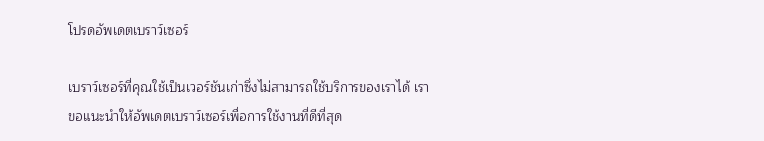โปรดอัพเดตเบราว์เซอร์

เบราว์เซอร์ที่คุณใช้เป็นเวอร์ชันเก่าซึ่งไม่สามารถใช้บริการของเราได้ เราขอแนะนำให้อัพเดตเบราว์เซอร์เพื่อการใช้งานที่ดีที่สุด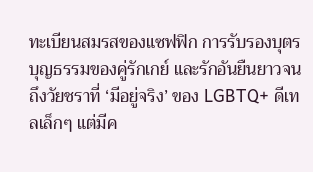ทะเบียนสมรสของแซฟฟิก การรับรองบุตรบุญธรรมของคู่รักเกย์ และรักอันยืนยาวจนถึงวัยชราที่ ‘มีอยู่จริง’ ของ LGBTQ+ ดีเทลเล็กๆ แต่มีค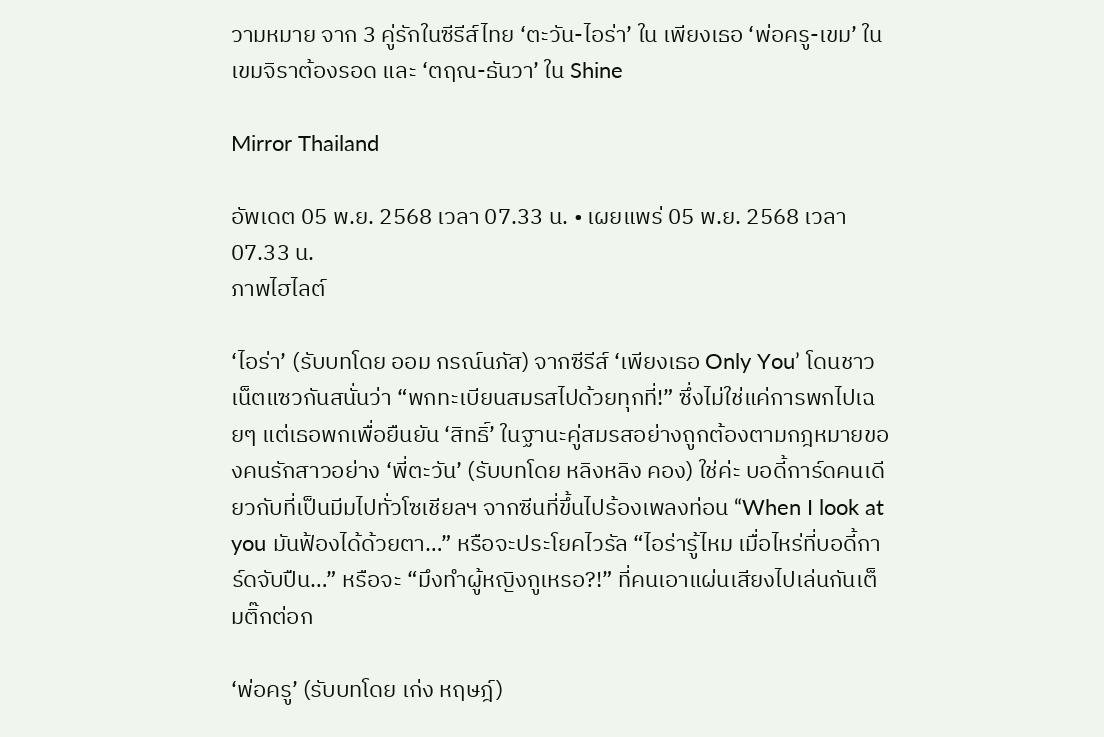วามหมาย จาก 3 คู่รักในซีรีส์ไทย ‘ตะวัน-ไอร่า’ ใน เพียงเธอ ‘พ่อครู-เขม’ ใน เขมจิราต้องรอด และ ‘ตฤณ-ธันวา’ ใน Shine

Mirror Thailand

อัพเดต 05 พ.ย. 2568 เวลา 07.33 น. • เผยแพร่ 05 พ.ย. 2568 เวลา 07.33 น.
ภาพไฮไลต์

‘ไอร่า’ (รับบทโดย ออม กรณ์นภัส) จากซีรีส์ ‘เพียงเธอ Only You’ โดนชาวเน็ตแซวกันสนั่นว่า “พกทะเบียนสมรสไปด้วยทุกที่!” ซึ่งไม่ใช่แค่การพกไปเฉยๆ แต่เธอพกเพื่อยืนยัน ‘สิทธิ์’ ในฐานะคู่สมรสอย่างถูกต้องตามกฎหมายของคนรักสาวอย่าง ‘พี่ตะวัน’ (รับบทโดย หลิงหลิง คอง) ใช่ค่ะ บอดี้การ์ดคนเดียวกับที่เป็นมีมไปทั่วโซเชียลฯ จากซีนที่ขึ้นไปร้องเพลงท่อน “When I look at you มันฟ้องได้ด้วยตา…” หรือจะประโยคไวรัล “ไอร่ารู้ไหม เมื่อไหร่ที่บอดี้การ์ดจับปืน…” หรือจะ “มึงทำผู้หญิงกูเหรอ?!” ที่คนเอาแผ่นเสียงไปเล่นกันเต็มติ๊กต่อก

‘พ่อครู’ (รับบทโดย เก่ง หฤษฎ์)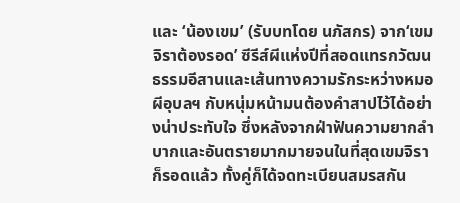และ ‘น้องเขม’ (รับบทโดย นภัสกร) จาก‘เขมจิราต้องรอด’ ซีรีส์ผีแห่งปีที่สอดแทรกวัฒนธรรมอีสานและเส้นทางความรักระหว่างหมอผีอุบลฯ กับหนุ่มหน้ามนต้องคำสาปไว้ได้อย่างน่าประทับใจ ซึ่งหลังจากฝ่าฟันความยากลำบากและอันตรายมากมายจนในที่สุดเขมจิราก็รอดแล้ว ทั้งคู่ก็ได้จดทะเบียนสมรสกัน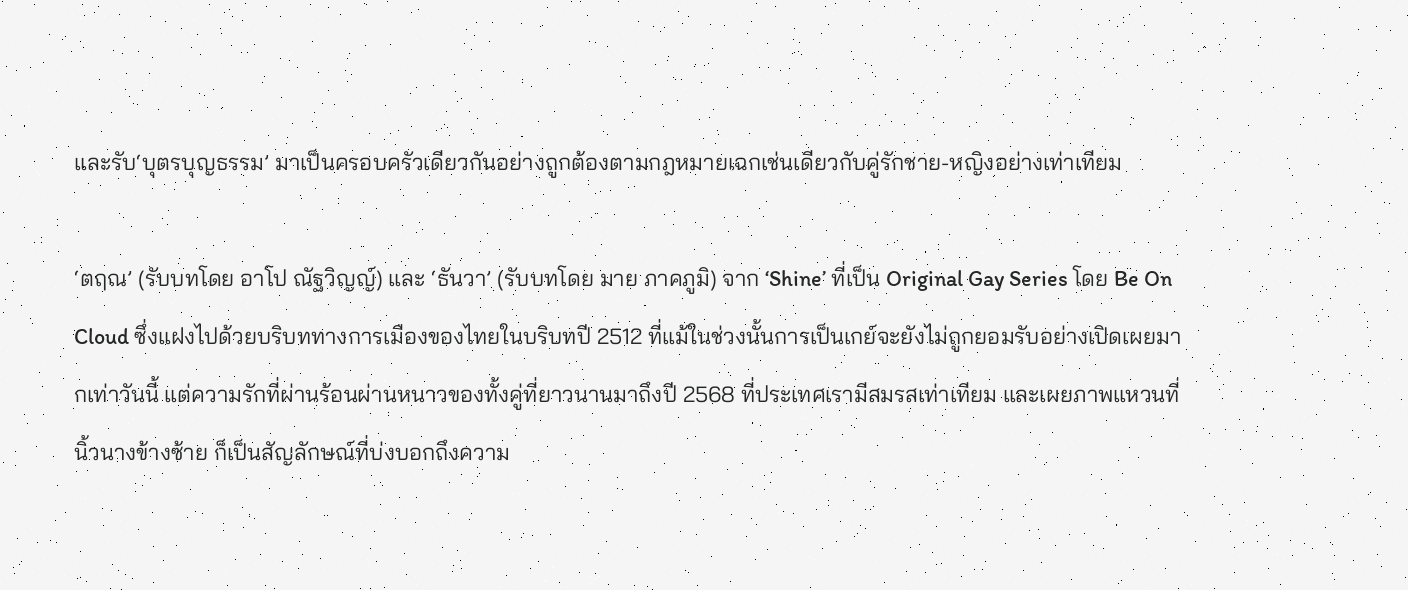และรับ‘บุตรบุญธรรม’ มาเป็นครอบครัวเดียวกันอย่างถูกต้องตามกฎหมายเฉกเช่นเดียวกับคู่รักชาย-หญิงอย่างเท่าเทียม

‘ตฤณ’ (รับบทโดย อาโป ณัฐวิญญ์) และ ‘ธันวา’ (รับบทโดย มาย ภาคภูมิ) จาก ‘Shine’ ที่เป็น Original Gay Series โดย Be On Cloud ซึ่งแฝงไปด้วยบริบททางการเมืองของไทยในบริบทปี 2512 ที่แม้ในช่วงนั้นการเป็นเกย์จะยังไม่ถูกยอมรับอย่างเปิดเผยมากเท่าวันนี้ แต่ความรักที่ผ่านร้อนผ่านหนาวของทั้งคู่ที่ยาวนานมาถึงปี 2568 ที่ประเทศเรามีสมรสเท่าเทียม และเผยภาพแหวนที่นิ้วนางข้างซ้าย ก็เป็นสัญลักษณ์ที่บ่งบอกถึงความ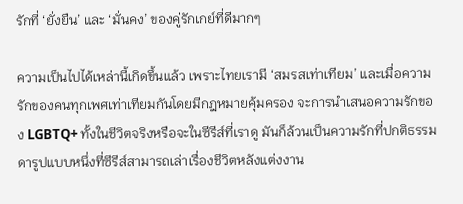รักที่ ‘ยั่งยืน’ และ ‘มั่นคง’ ของคู่รักเกย์ที่ดีมากๆ

ความเป็นไปได้เหล่านี้เกิดขึ้นแล้ว เพราะไทยเรามี ‘สมรสเท่าเทียม’ และเมื่อความรักของคนทุกเพศเท่าเทียมกันโดยมีกฎหมายคุ้มครอง จะการนำเสนอความรักของ LGBTQ+ ทั้งในชีวิตจริงหรือจะในซีรีส์ที่เราดู มันก็ล้วนเป็นความรักที่ปกติธรรมดารูปแบบหนึ่งที่ซีรีส์สามารถเล่าเรื่องชีวิตหลังแต่งงาน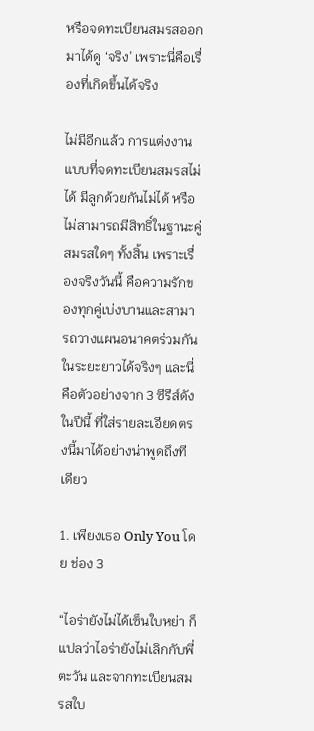หรือจดทะเบียนสมรสออกมาได้ดู ‘จริง’ เพราะนี่คือเรื่องที่เกิดขึ้นได้จริง

ไม่มีอีกแล้ว การแต่งงานแบบที่จดทะเบียนสมรสไม่ได้ มีลูกด้วยกันไม่ได้ หรือไม่สามารถมีสิทธิ์ในฐานะคู่สมรสใดๆ ทั้งสิ้น เพราะเรื่องจริงวันนี้ คือความรักของทุกคู่เบ่งบานและสามารถวางแผนอนาคตร่วมกันในระยะยาวได้จริงๆ และนี่คือตัวอย่างจาก 3 ซีรีส์ดังในปีนี้ ที่ใส่รายละเอียดตรงนี้มาได้อย่างน่าพูดถึงทีเดียว

1. เพียงเธอ Only You โดย ช่อง 3

“ไอร่ายังไม่ได้เซ็นใบหย่า ก็แปลว่าไอร่ายังไม่เลิกกับพี่ตะวัน และจากทะเบียนสมรสใบ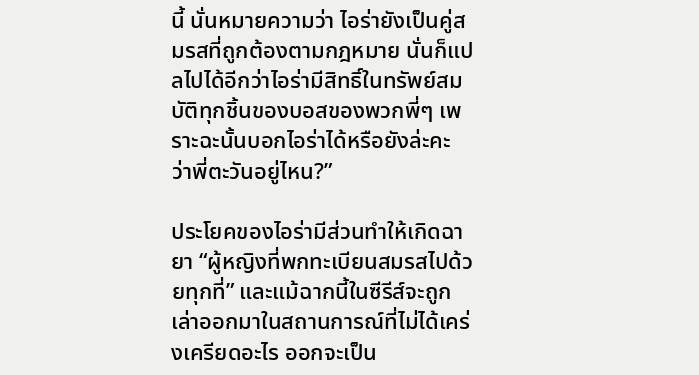นี้ นั่นหมายความว่า ไอร่ายังเป็นคู่สมรสที่ถูกต้องตามกฎหมาย นั่นก็แปลไปได้อีกว่าไอร่ามีสิทธิ์ในทรัพย์สมบัติทุกชิ้นของบอสของพวกพี่ๆ เพราะฉะนั้นบอกไอร่าได้หรือยังล่ะคะ ว่าพี่ตะวันอยู่ไหน?”

ประโยคของไอร่ามีส่วนทำให้เกิดฉายา “ผู้หญิงที่พกทะเบียนสมรสไปด้วยทุกที่” และแม้ฉากนี้ในซีรีส์จะถูกเล่าออกมาในสถานการณ์ที่ไม่ได้เคร่งเครียดอะไร ออกจะเป็น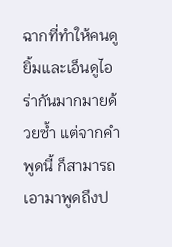ฉากที่ทำให้คนดูยิ้มและเอ็นดูไอร่ากันมากมายด้วยซ้ำ แต่จากคำพูดนี้ ก็สามารถเอามาพูดถึงป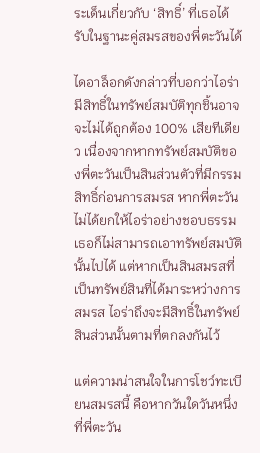ระเด็นเกี่ยวกับ ‘สิทธิ์’ ที่เธอได้รับในฐานะคู่สมรสของพี่ตะวันได้

ไดอาล็อกดังกล่าวที่บอกว่าไอร่ามีสิทธิ์ในทรัพย์สมบัติทุกชิ้นอาจจะไม่ได้ถูกต้อง 100% เสียทีเดียว เนื่องจากหากทรัพย์สมบัติของพี่ตะวันเป็นสินส่วนตัวที่มีกรรมสิทธิ์ก่อนการสมรส หากพี่ตะวันไม่ได้ยกให้ไอร่าอย่างชอบธรรม เธอก็ไม่สามารถเอาทรัพย์สมบัตินั้นไปได้ แต่หากเป็นสินสมรสที่เป็นทรัพย์สินที่ได้มาระหว่างการสมรส ไอร่าถึงจะมีสิทธิ์ในทรัพย์สินส่วนนั้นตามที่ตกลงกันไว้

แต่ความน่าสนใจในการโชว์ทะเบียนสมรสนี้ คือหากวันใดวันหนึ่งที่พี่ตะวัน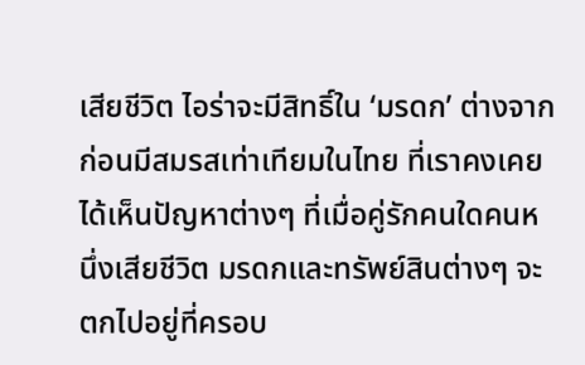เสียชีวิต ไอร่าจะมีสิทธิ์ใน ‘มรดก’ ต่างจากก่อนมีสมรสเท่าเทียมในไทย ที่เราคงเคยได้เห็นปัญหาต่างๆ ที่เมื่อคู่รักคนใดคนหนึ่งเสียชีวิต มรดกและทรัพย์สินต่างๆ จะตกไปอยู่ที่ครอบ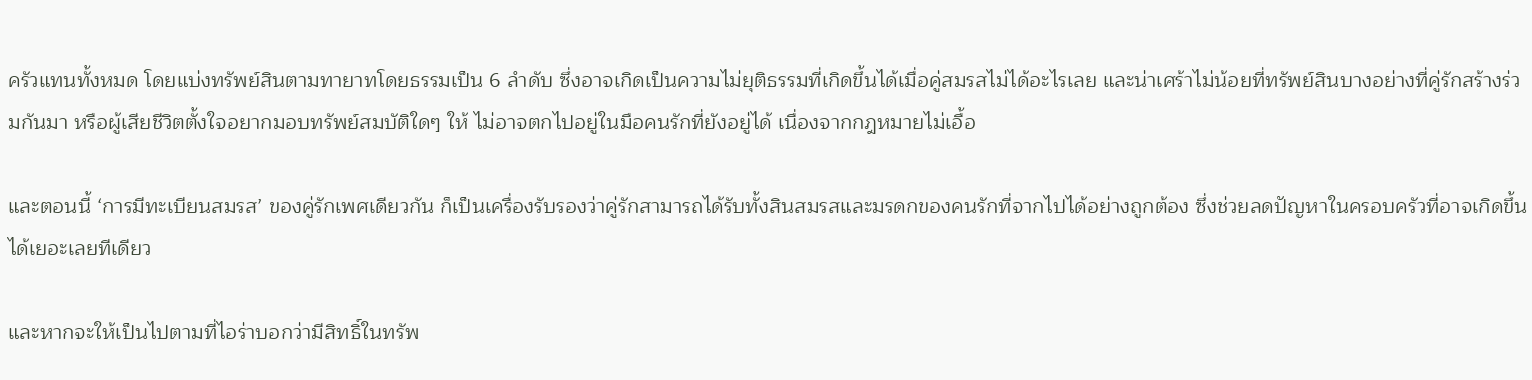ครัวแทนทั้งหมด โดยแบ่งทรัพย์สินตามทายาทโดยธรรมเป็น 6 ลำดับ ซึ่งอาจเกิดเป็นความไม่ยุติธรรมที่เกิดขึ้นได้เมื่อคู่สมรสไม่ได้อะไรเลย และน่าเศร้าไม่น้อยที่ทรัพย์สินบางอย่างที่คู่รักสร้างร่วมกันมา หรือผู้เสียชีวิตตั้งใจอยากมอบทรัพย์สมบัติใดๆ ให้ ไม่อาจตกไปอยู่ในมือคนรักที่ยังอยู่ได้ เนื่องจากกฎหมายไม่เอื้อ

และตอนนี้ ‘การมีทะเบียนสมรส’ ของคู่รักเพศเดียวกัน ก็เป็นเครื่องรับรองว่าคู่รักสามารถได้รับทั้งสินสมรสและมรดกของคนรักที่จากไปได้อย่างถูกต้อง ซึ่งช่วยลดปัญหาในครอบครัวที่อาจเกิดขึ้นได้เยอะเลยทีเดียว

และหากจะให้เป็นไปตามที่ไอร่าบอกว่ามีสิทธิ์ในทรัพ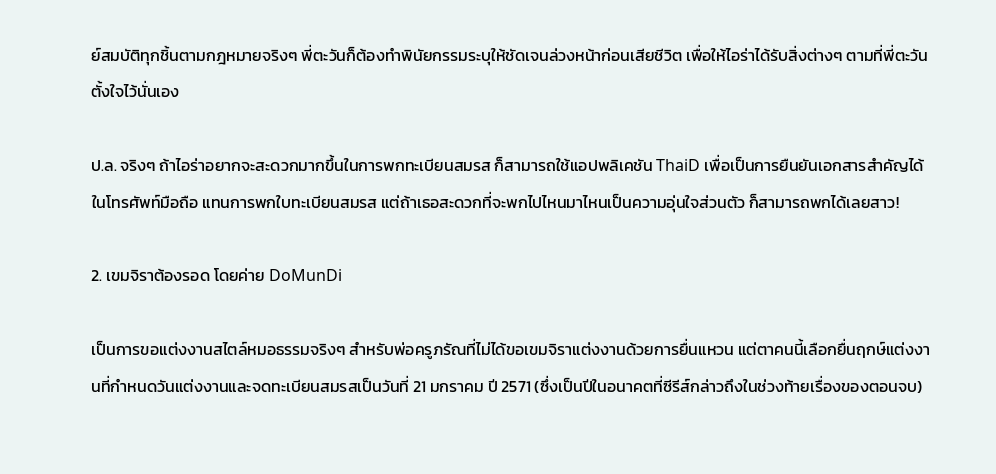ย์สมบัติทุกชิ้นตามกฎหมายจริงๆ พี่ตะวันก็ต้องทำพินัยกรรมระบุให้ชัดเจนล่วงหน้าก่อนเสียชีวิต เพื่อให้ไอร่าได้รับสิ่งต่างๆ ตามที่พี่ตะวันตั้งใจไว้นั่นเอง

ป.ล. จริงๆ ถ้าไอร่าอยากจะสะดวกมากขึ้นในการพกทะเบียนสมรส ก็สามารถใช้แอปพลิเคชัน ThaiD เพื่อเป็นการยืนยันเอกสารสำคัญได้ในโทรศัพท์มือถือ แทนการพกใบทะเบียนสมรส แต่ถ้าเธอสะดวกที่จะพกไปไหนมาไหนเป็นความอุ่นใจส่วนตัว ก็สามารถพกได้เลยสาว!

2. เขมจิราต้องรอด โดยค่าย DoMunDi

เป็นการขอแต่งงานสไตล์หมอธรรมจริงๆ สำหรับพ่อครูภรัณที่ไม่ได้ขอเขมจิราแต่งงานด้วยการยื่นแหวน แต่ตาคนนี้เลือกยื่นฤกษ์แต่งงานที่กำหนดวันแต่งงานและจดทะเบียนสมรสเป็นวันที่ 21 มกราคม ปี 2571 (ซึ่งเป็นปีในอนาคตที่ซีรีส์กล่าวถึงในช่วงท้ายเรื่องของตอนจบ)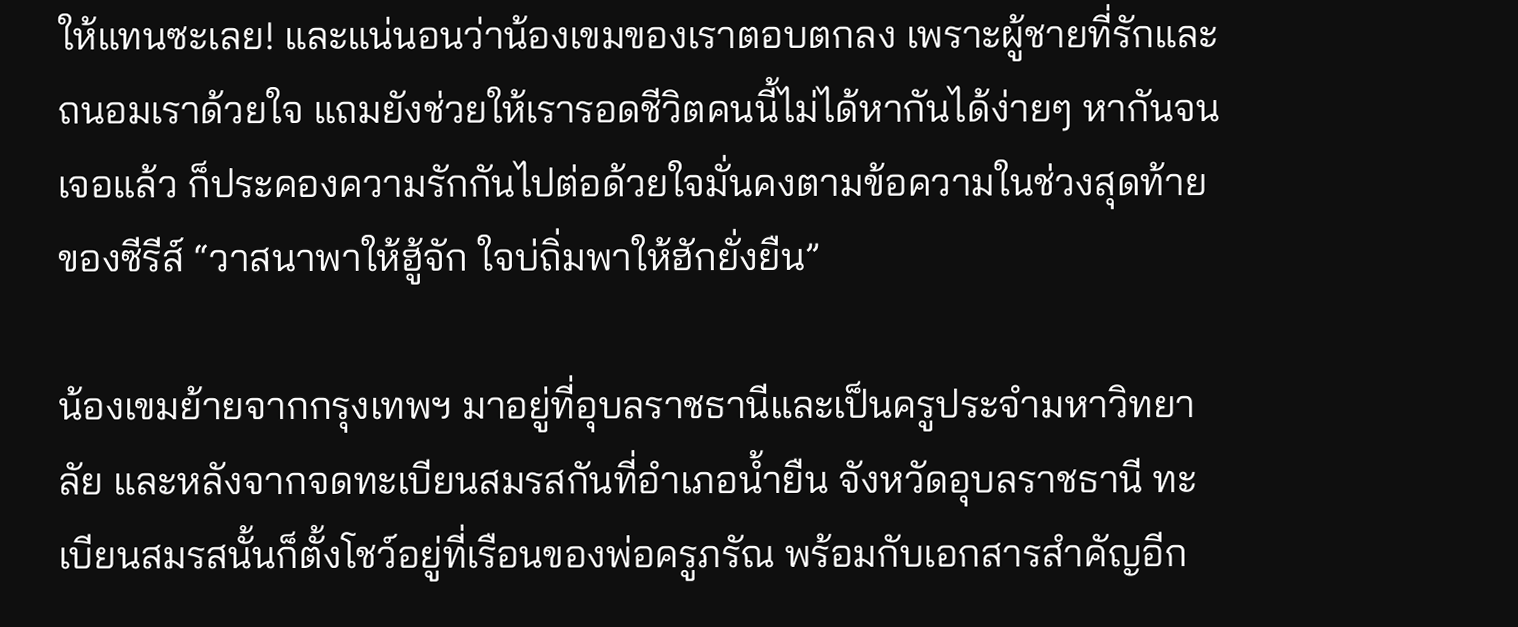ให้แทนซะเลย! และแน่นอนว่าน้องเขมของเราตอบตกลง เพราะผู้ชายที่รักและถนอมเราด้วยใจ แถมยังช่วยให้เรารอดชีวิตคนนี้ไม่ได้หากันได้ง่ายๆ หากันจนเจอแล้ว ก็ประคองความรักกันไปต่อด้วยใจมั่นคงตามข้อความในช่วงสุดท้ายของซีรีส์ “วาสนาพาให้ฮู้จัก ใจบ่ถิ่มพาให้ฮักยั่งยืน”

น้องเขมย้ายจากกรุงเทพฯ มาอยู่ที่อุบลราชธานีและเป็นครูประจำมหาวิทยาลัย และหลังจากจดทะเบียนสมรสกันที่อำเภอน้ำยืน จังหวัดอุบลราชธานี ทะเบียนสมรสนั้นก็ตั้งโชว์อยู่ที่เรือนของพ่อครูภรัณ พร้อมกับเอกสารสำคัญอีก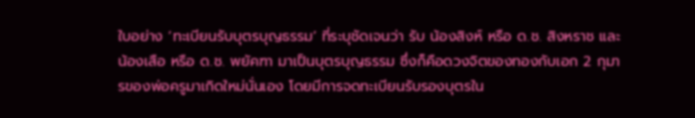ใบอย่าง ‘ทะเบียนรับบุตรบุญธรรม’ ที่ระบุชัดเจนว่า รับ น้องสิงห์ หรือ ด.ช. สิงหราช และ น้องเสือ หรือ ด.ช. พยัคฑา มาเป็นบุตรบุญธรรม ซึ่งก็คือดวงจิตของทองกับเอก 2 กุมารของพ่อครูมาเกิดใหม่นั่นเอง โดยมีการจดทะเบียนรับรองบุตรใน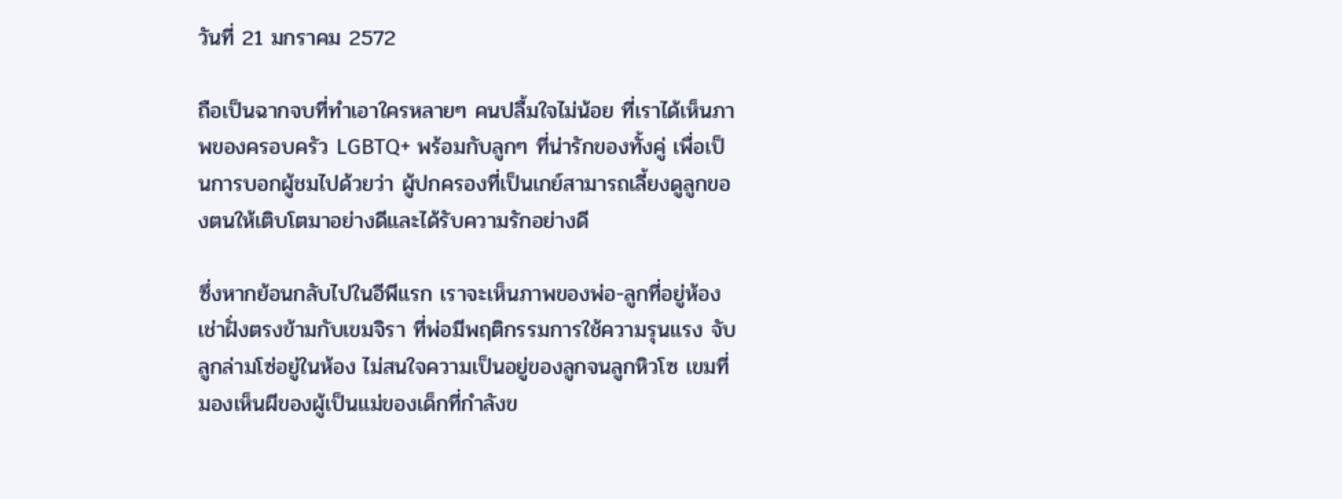วันที่ 21 มกราคม 2572

ถือเป็นฉากจบที่ทำเอาใครหลายๆ คนปลื้มใจไม่น้อย ที่เราได้เห็นภาพของครอบครัว LGBTQ+ พร้อมกับลูกๆ ที่น่ารักของทั้งคู่ เพื่อเป็นการบอกผู้ชมไปด้วยว่า ผู้ปกครองที่เป็นเกย์สามารถเลี้ยงดูลูกของตนให้เติบโตมาอย่างดีและได้รับความรักอย่างดี

ซึ่งหากย้อนกลับไปในอีพีแรก เราจะเห็นภาพของพ่อ-ลูกที่อยู่ห้องเช่าฝั่งตรงข้ามกับเขมจิรา ที่พ่อมีพฤติกรรมการใช้ความรุนแรง จับลูกล่ามโซ่อยู่ในห้อง ไม่สนใจความเป็นอยู่ของลูกจนลูกหิวโซ เขมที่มองเห็นผีของผู้เป็นแม่ของเด็กที่กำลังข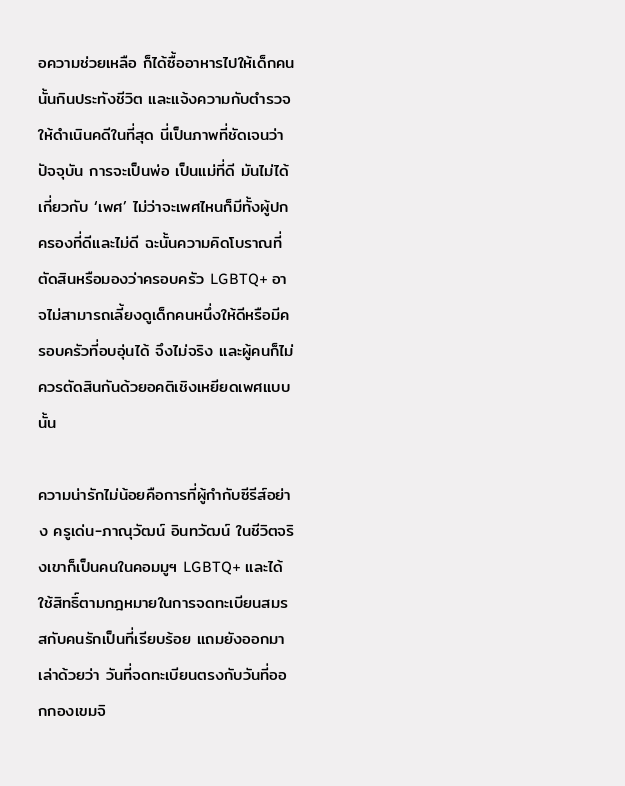อความช่วยเหลือ ก็ได้ซื้ออาหารไปให้เด็กคนนั้นกินประทังชีวิต และแจ้งความกับตำรวจให้ดำเนินคดีในที่สุด นี่เป็นภาพที่ชัดเจนว่า ปัจจุบัน การจะเป็นพ่อ เป็นแม่ที่ดี มันไม่ได้เกี่ยวกับ ‘เพศ’ ไม่ว่าจะเพศไหนก็มีทั้งผู้ปกครองที่ดีและไม่ดี ฉะนั้นความคิดโบราณที่ตัดสินหรือมองว่าครอบครัว LGBTQ+ อาจไม่สามารถเลี้ยงดูเด็กคนหนึ่งให้ดีหรือมีครอบครัวที่อบอุ่นได้ จึงไม่จริง และผู้คนก็ไม่ควรตัดสินกันด้วยอคติเชิงเหยียดเพศแบบนั้น

ความน่ารักไม่น้อยคือการที่ผู้กำกับซีรีส์อย่าง ครูเด่น-ภาณุวัฒน์ อินทวัฒน์ ในชีวิตจริงเขาก็เป็นคนในคอมมูฯ LGBTQ+ และได้ใช้สิทธิ์ตามกฎหมายในการจดทะเบียนสมรสกับคนรักเป็นที่เรียบร้อย แถมยังออกมาเล่าด้วยว่า วันที่จดทะเบียนตรงกับวันที่ออกกองเขมจิ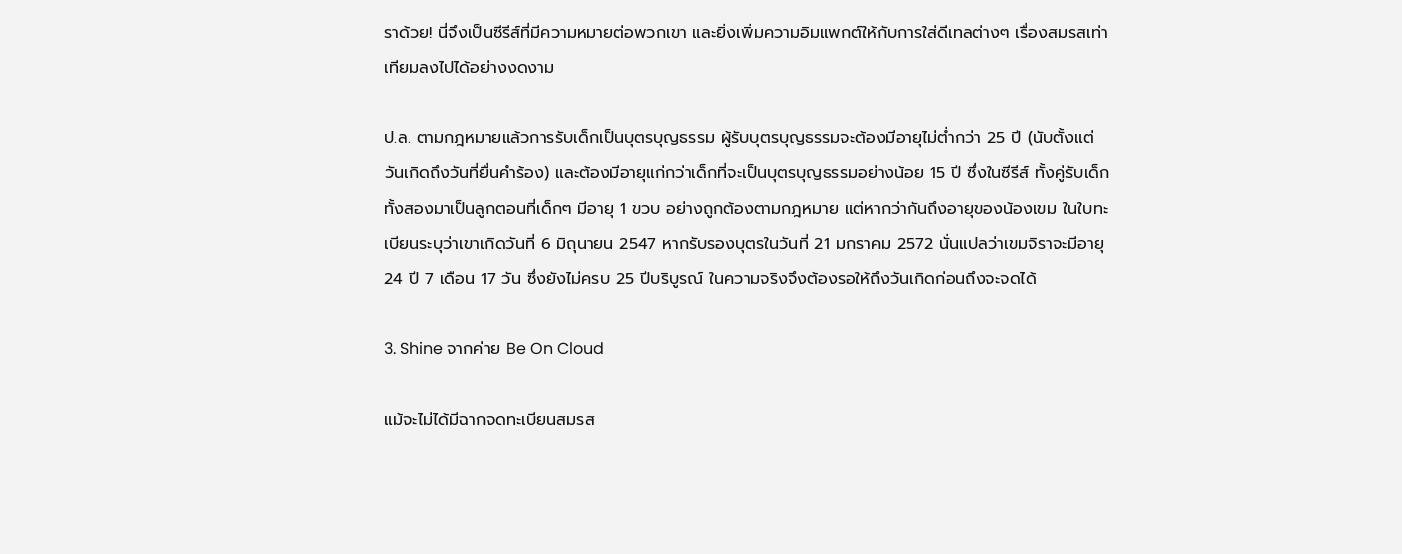ราด้วย! นี่จึงเป็นซีรีส์ที่มีความหมายต่อพวกเขา และยิ่งเพิ่มความอิมแพกต์ให้กับการใส่ดีเทลต่างๆ เรื่องสมรสเท่าเทียมลงไปได้อย่างงดงาม

ป.ล. ตามกฎหมายแล้วการรับเด็กเป็นบุตรบุญธรรม ผู้รับบุตรบุญธรรมจะต้องมีอายุไม่ต่ำกว่า 25 ปี (นับตั้งแต่วันเกิดถึงวันที่ยื่นคำร้อง) และต้องมีอายุแก่กว่าเด็กที่จะเป็นบุตรบุญธรรมอย่างน้อย 15 ปี ซึ่งในซีรีส์ ทั้งคู่รับเด็กทั้งสองมาเป็นลูกตอนที่เด็กๆ มีอายุ 1 ขวบ อย่างถูกต้องตามกฎหมาย แต่หากว่ากันถึงอายุของน้องเขม ในใบทะเบียนระบุว่าเขาเกิดวันที่ 6 มิถุนายน 2547 หากรับรองบุตรในวันที่ 21 มกราคม 2572 นั่นแปลว่าเขมจิราจะมีอายุ 24 ปี 7 เดือน 17 วัน ซึ่งยังไม่ครบ 25 ปีบริบูรณ์ ในความจริงจึงต้องรอให้ถึงวันเกิดก่อนถึงจะจดได้

3. Shine จากค่าย Be On Cloud

แม้จะไม่ได้มีฉากจดทะเบียนสมรส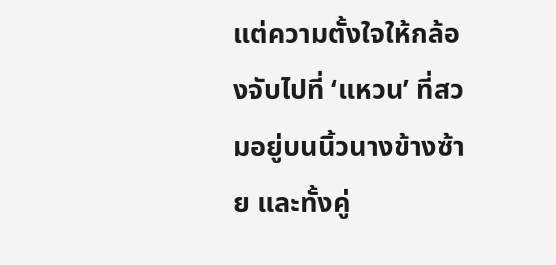แต่ความตั้งใจให้กล้องจับไปที่ ‘แหวน’ ที่สวมอยู่บนนิ้วนางข้างซ้าย และทั้งคู่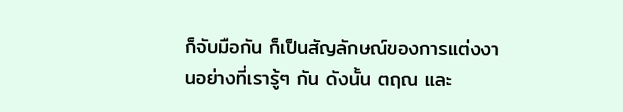ก็จับมือกัน ก็เป็นสัญลักษณ์ของการแต่งงานอย่างที่เรารู้ๆ กัน ดังนั้น ตฤณ และ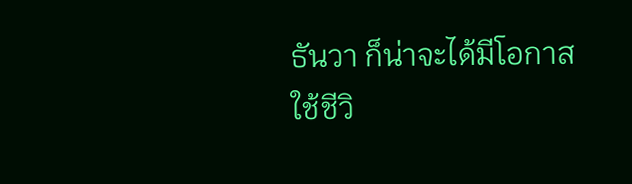ธันวา ก็น่าจะได้มีโอกาสใช้ชีวิ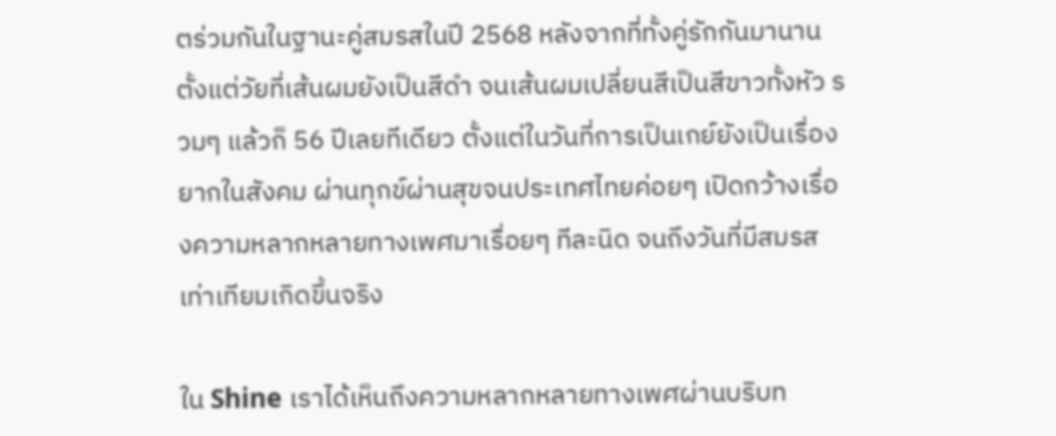ตร่วมกันในฐานะคู่สมรสในปี 2568 หลังจากที่ทั้งคู่รักกันมานานตั้งแต่วัยที่เส้นผมยังเป็นสีดำ จนเส้นผมเปลี่ยนสีเป็นสีขาวทั้งหัว รวมๆ แล้วก็ 56 ปีเลยทีเดียว ตั้งแต่ในวันที่การเป็นเกย์ยังเป็นเรื่องยากในสังคม ผ่านทุกข์ผ่านสุขจนประเทศไทยค่อยๆ เปิดกว้างเรื่องความหลากหลายทางเพศมาเรื่อยๆ ทีละนิด จนถึงวันที่มีสมรสเท่าเทียมเกิดขึ้นจริง

ใน Shine เราได้เห็นถึงความหลากหลายทางเพศผ่านบริบท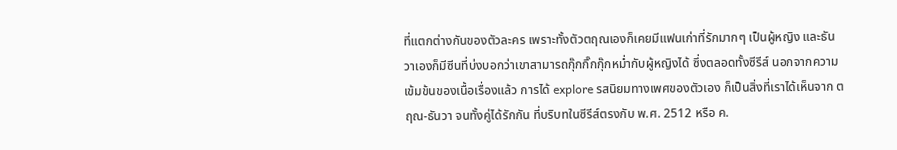ที่แตกต่างกันของตัวละคร เพราะทั้งตัวตฤณเองก็เคยมีแฟนเก่าที่รักมากๆ เป็นผู้หญิง และธันวาเองก็มีซีนที่บ่งบอกว่าเขาสามารถกุ๊กกิ๊กกุ๊กหม่ำกับผู้หญิงได้ ซึ่งตลอดทั้งซีรีส์ นอกจากความเข้มข้นของเนื้อเรื่องแล้ว การได้ explore รสนิยมทางเพศของตัวเอง ก็เป็นสิ่งที่เราได้เห็นจาก ตฤณ-ธันวา จนทั้งคู่ได้รักกัน ที่บริบทในซีรีส์ตรงกับ พ.ศ. 2512 หรือ ค.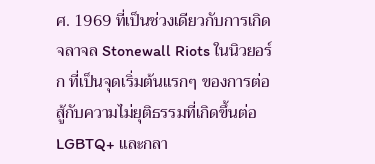ศ. 1969 ที่เป็นช่วงเดียวกับการเกิดจลาจล Stonewall Riots ในนิวยอร์ก ที่เป็นจุดเริ่มต้นแรกๆ ของการต่อสู้กับความไม่ยุติธรรมที่เกิดขึ้นต่อ LGBTQ+ และกลา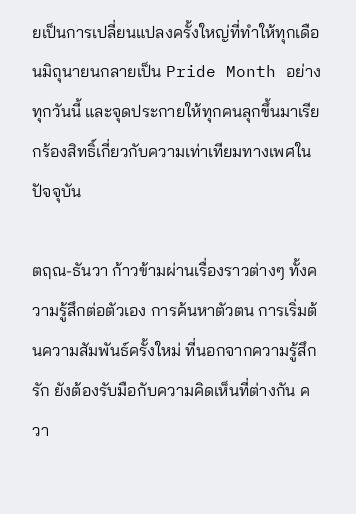ยเป็นการเปลี่ยนแปลงครั้งใหญ่ที่ทำให้ทุกเดือนมิถุนายนกลายเป็น Pride Month อย่างทุกวันนี้ และจุดประกายให้ทุกคนลุกขึ้นมาเรียกร้องสิทธิ์เกี่ยวกับความเท่าเทียมทางเพศในปัจจุบัน

ตฤณ-ธันวา ก้าวข้ามผ่านเรื่องราวต่างๆ ทั้งความรู้สึกต่อตัวเอง การค้นหาตัวตน การเริ่มต้นความสัมพันธ์ครั้งใหม่ ที่นอกจากความรู้สึกรัก ยังต้องรับมือกับความคิดเห็นที่ต่างกัน ควา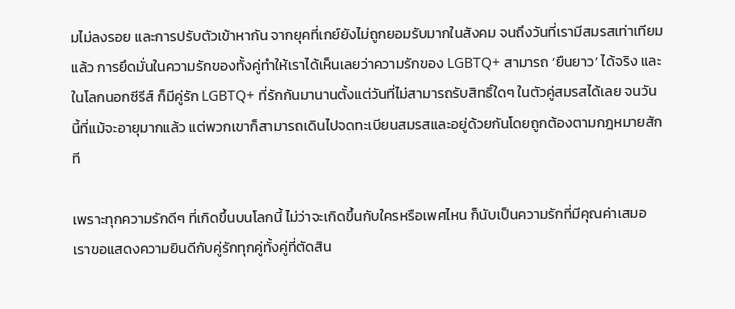มไม่ลงรอย และการปรับตัวเข้าหากัน จากยุคที่เกย์ยังไม่ถูกยอมรับมากในสังคม จนถึงวันที่เรามีสมรสเท่าเทียมแล้ว การยึดมั่นในความรักของทั้งคู่ทำให้เราได้เห็นเลยว่าความรักของ LGBTQ+ สามารถ ‘ยืนยาว’ ได้จริง และในโลกนอกซีรีส์ ก็มีคู่รัก LGBTQ+ ที่รักกันมานานตั้งแต่วันที่ไม่สามารถรับสิทธิ์ใดๆ ในตัวคู่สมรสได้เลย จนวันนี้ที่แม้จะอายุมากแล้ว แต่พวกเขาก็สามารถเดินไปจดทะเบียนสมรสและอยู่ด้วยกันโดยถูกต้องตามกฎหมายสักที

เพราะทุกความรักดีๆ ที่เกิดขึ้นบนโลกนี้ ไม่ว่าจะเกิดขึ้นกับใครหรือเพศไหน ก็นับเป็นความรักที่มีคุณค่าเสมอ เราขอแสดงความยินดีกับคู่รักทุกคู่ทั้งคู่ที่ตัดสิน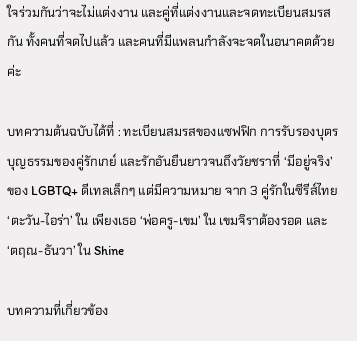ใจร่วมกันว่าจะไม่แต่งงาน และคู่ที่แต่งงานและจดทะเบียนสมรสกัน ทั้งคนที่จดไปแล้ว และคนที่มีแพลนกำลังจะจดในอนาคตด้วยค่ะ

บทความต้นฉบับได้ที่ : ทะเบียนสมรสของแซฟฟิก การรับรองบุตรบุญธรรมของคู่รักเกย์ และรักอันยืนยาวจนถึงวัยชราที่ ‘มีอยู่จริง’ ของ LGBTQ+ ดีเทลเล็กๆ แต่มีความหมาย จาก 3 คู่รักในซีรีส์ไทย ‘ตะวัน-ไอร่า’ ใน เพียงเธอ ‘พ่อครู-เขม’ ใน เขมจิราต้องรอด และ ‘ตฤณ-ธันวา’ ใน Shine

บทความที่เกี่ยวข้อง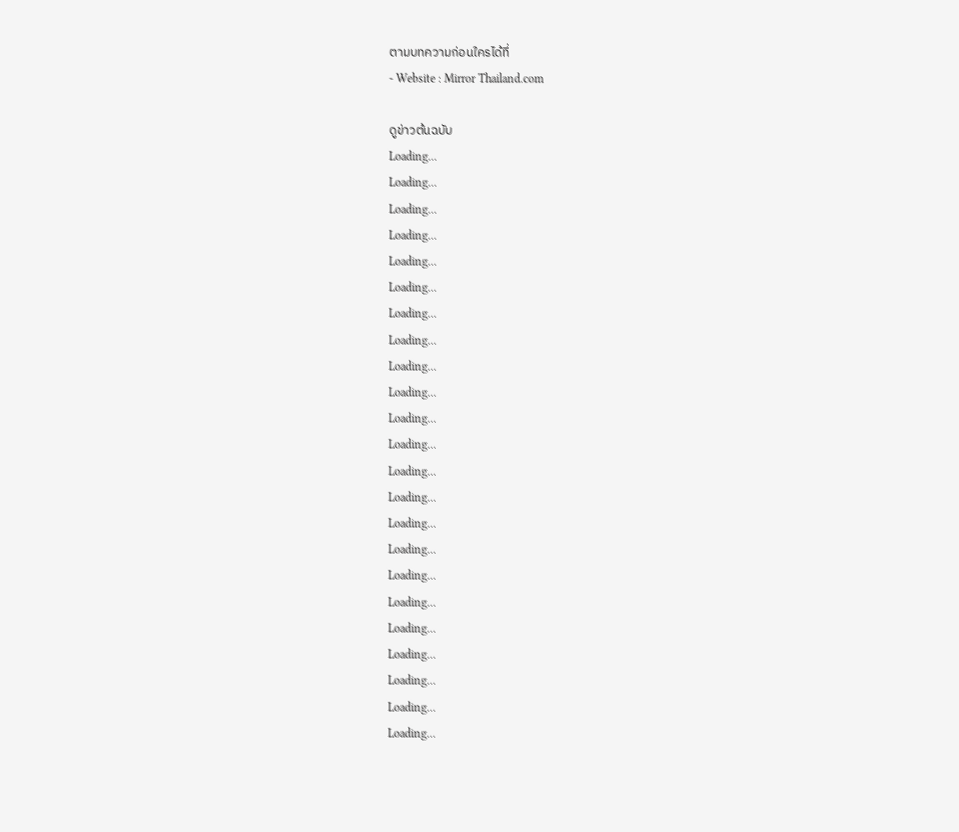ตามบทความก่อนใครได้ที่
- Website : Mirror Thailand.com

ดูข่าวต้นฉบับ
Loading...
Loading...
Loading...
Loading...
Loading...
Loading...
Loading...
Loading...
Loading...
Loading...
Loading...
Loading...
Loading...
Loading...
Loading...
Loading...
Loading...
Loading...
Loading...
Loading...
Loading...
Loading...
Loading...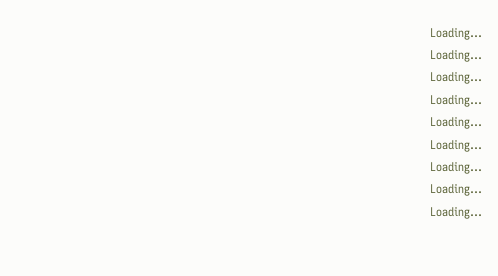Loading...
Loading...
Loading...
Loading...
Loading...
Loading...
Loading...
Loading...
Loading...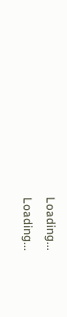Loading...
Loading...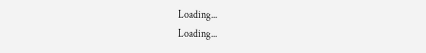Loading...
Loading...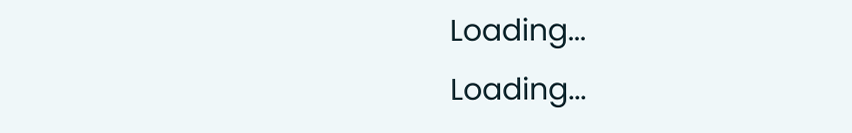Loading...
Loading...